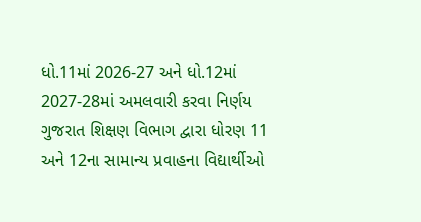ધો.11માં 2026-27 અને ધો.12માં 2027-28માં અમલવારી કરવા નિર્ણય ગુજરાત શિક્ષણ વિભાગ દ્વારા ધોરણ 11 અને 12ના સામાન્ય પ્રવાહના વિદ્યાર્થીઓ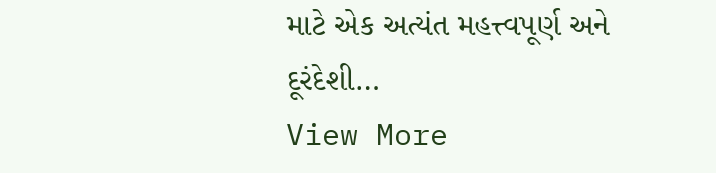માટે એક અત્યંત મહત્ત્વપૂર્ણ અને દૂરંદેશી…
View More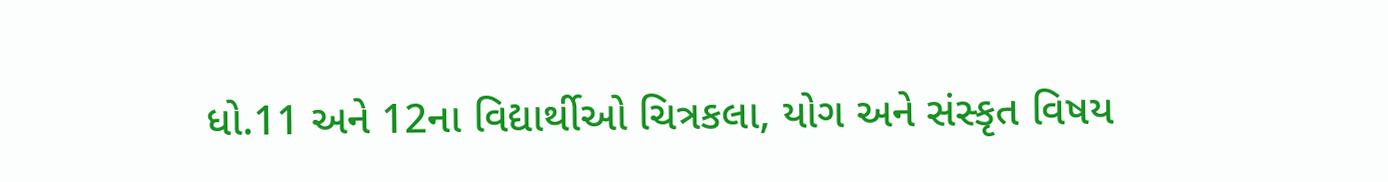ધો.11 અને 12ના વિદ્યાર્થીઓ ચિત્રકલા, યોગ અને સંસ્કૃત વિષય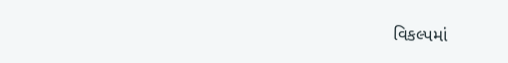વિકલ્પમાં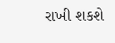રાખી શકશે